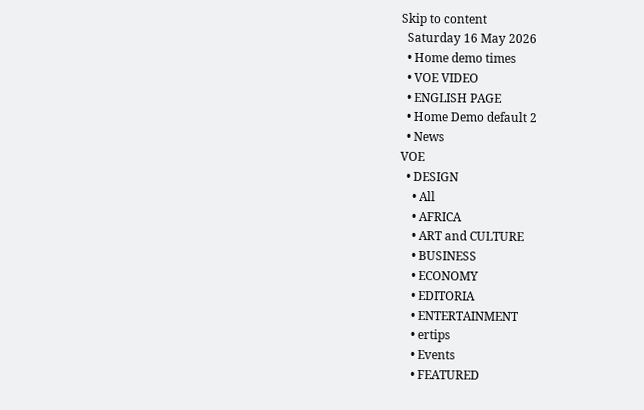Skip to content
  Saturday 16 May 2026
  • Home demo times
  • VOE VIDEO
  • ENGLISH PAGE
  • Home Demo default 2
  • News
VOE
  • DESIGN
    • All
    • AFRICA
    • ART and CULTURE
    • BUSINESS
    • ECONOMY
    • EDITORIA
    • ENTERTAINMENT
    • ertips
    • Events
    • FEATURED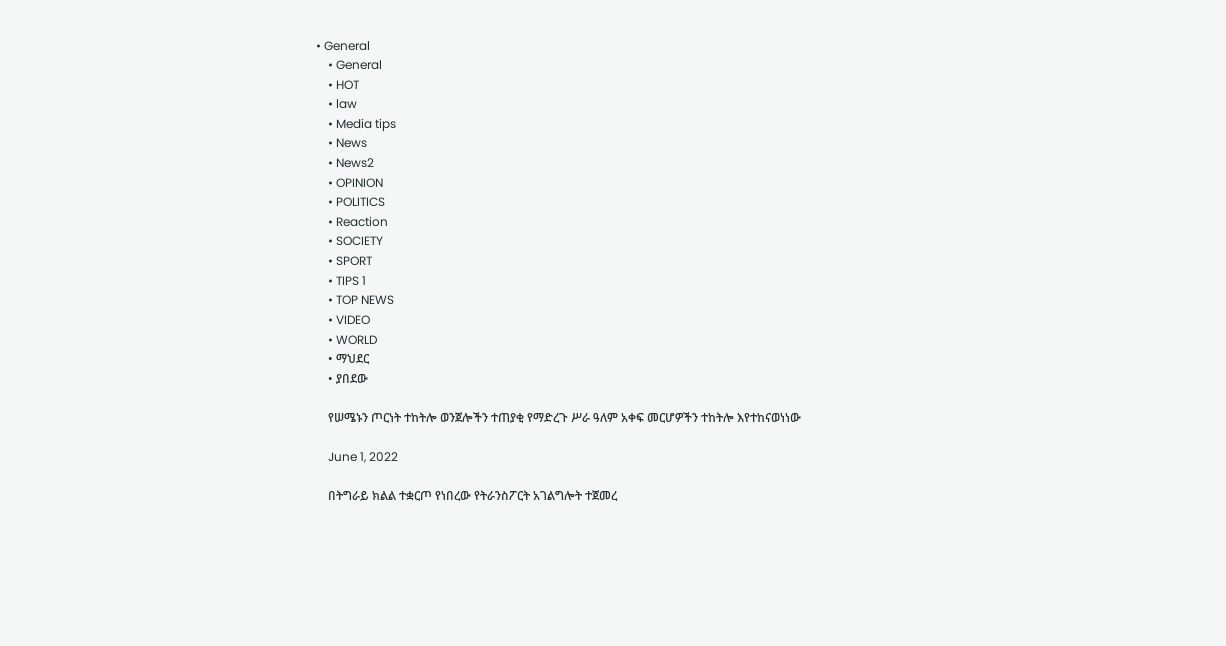• General
    • General
    • HOT
    • law
    • Media tips
    • News
    • News2
    • OPINION
    • POLITICS
    • Reaction
    • SOCIETY
    • SPORT
    • TIPS 1
    • TOP NEWS
    • VIDEO
    • WORLD
    • ማህደር
    • ያበደው

    የሠሜኑን ጦርነት ተከትሎ ወንጀሎችን ተጠያቂ የማድረጉ ሥራ ዓለም አቀፍ መርሆዎችን ተከትሎ እየተከናወነነው

    June 1, 2022

    በትግራይ ክልል ተቋርጦ የነበረው የትራንስፖርት አገልግሎት ተጀመረ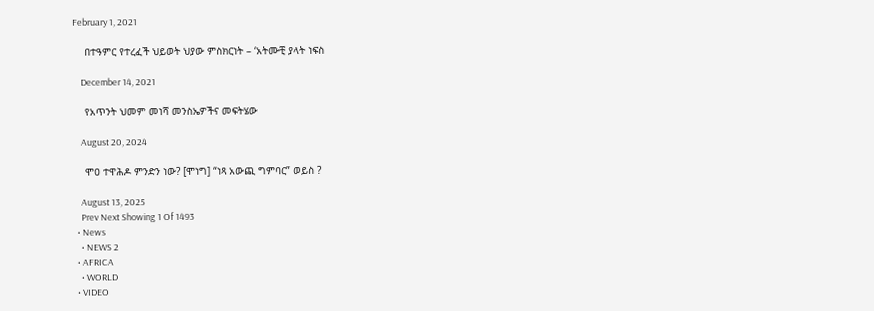February 1, 2021

    በተዓምር የተረፈች ህይወት ህያው ምስክርነት – ‘አትሙቺ ያላት ነፍስ

    December 14, 2021

    የአጥንት ህመም መነሻ መንስኤዎችና መፍትሄው

    August 20, 2024

    ሞዐ ተዋሕዶ ምንድን ነው? [ሞነግ] “ነጻ አውጪ ግምባር” ወይስ ?

    August 13, 2025
    Prev Next Showing 1 Of 1493
  • News
    • NEWS 2
  • AFRICA
    • WORLD
  • VIDEO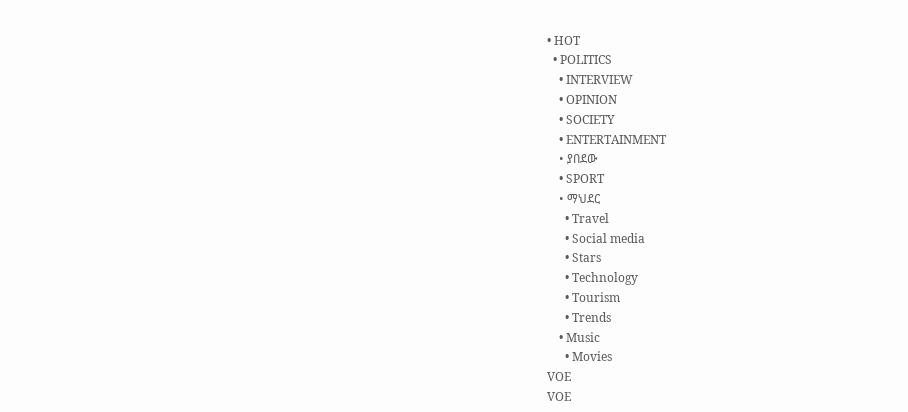• HOT
  • POLITICS
    • INTERVIEW
    • OPINION
    • SOCIETY
    • ENTERTAINMENT
    • ያበደው
    • SPORT
    • ማህደር
      • Travel
      • Social media
      • Stars
      • Technology
      • Tourism
      • Trends
    • Music
      • Movies
VOE
VOE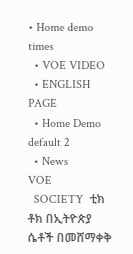• Home demo times
  • VOE VIDEO
  • ENGLISH PAGE
  • Home Demo default 2
  • News
VOE
  SOCIETY  ቲክ ቶክ በኢትዮጵያ ሴቶች በመሸማቀቅ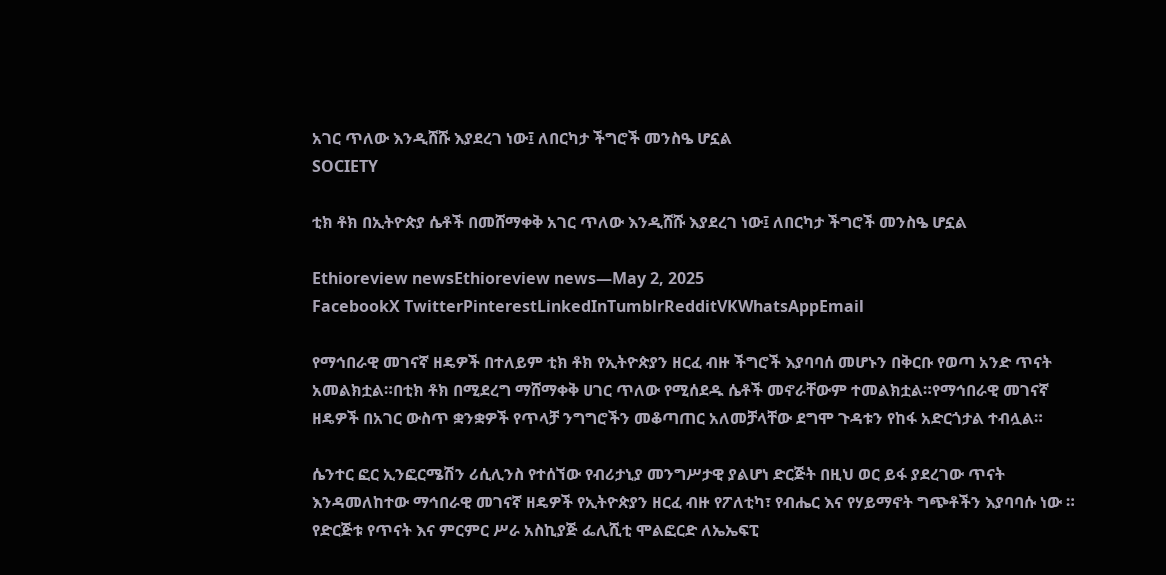አገር ጥለው እንዲሸሹ እያደረገ ነው፤ ለበርካታ ችግሮች መንስዔ ሆኗል
SOCIETY

ቲክ ቶክ በኢትዮጵያ ሴቶች በመሸማቀቅ አገር ጥለው እንዲሸሹ እያደረገ ነው፤ ለበርካታ ችግሮች መንስዔ ሆኗል

Ethioreview newsEthioreview news—May 2, 2025
FacebookX TwitterPinterestLinkedInTumblrRedditVKWhatsAppEmail

የማኅበራዊ መገናኛ ዘዴዎች በተለይም ቲክ ቶክ የኢትዮጵያን ዘርፈ ብዙ ችግሮች እያባባሰ መሆኑን በቅርቡ የወጣ አንድ ጥናት አመልክቷል።በቲክ ቶክ በሚደረግ ማሸማቀቅ ሀገር ጥለው የሚሰደዱ ሴቶች መኖራቸውም ተመልክቷል።የማኅበራዊ መገናኛ ዘዴዎች በአገር ውስጥ ቋንቋዎች የጥላቻ ንግግሮችን መቆጣጠር አለመቻላቸው ደግሞ ጉዳቱን የከፋ አድርጎታል ተብሏል።

ሴንተር ፎር ኢንፎርሜሽን ሪሲሊንስ የተሰኘው የብሪታኒያ መንግሥታዊ ያልሆነ ድርጅት በዚህ ወር ይፋ ያደረገው ጥናት እንዳመለከተው ማኅበራዊ መገናኛ ዘዴዎች የኢትዮጵያን ዘርፈ ብዙ የፖለቲካ፣ የብሔር እና የሃይማኖት ግጭቶችን እያባባሱ ነው ።
የድርጅቱ የጥናት እና ምርምር ሥራ አስኪያጅ ፌሊሺቲ ሞልፎርድ ለኤኤፍፒ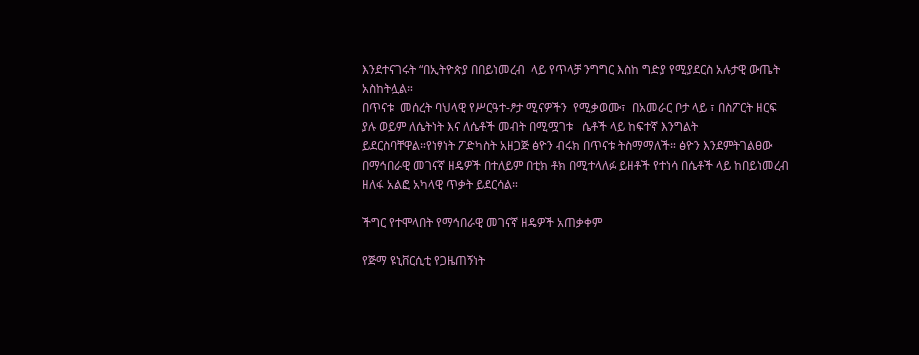እንደተናገሩት “በኢትዮጵያ በበይነመረብ  ላይ የጥላቻ ንግግር እስከ ግድያ የሚያደርስ አሉታዊ ውጤት አስከትሏል።
በጥናቱ  መሰረት ባህላዊ የሥርዓተ-ፆታ ሚናዎችን  የሚቃወሙ፣  በአመራር ቦታ ላይ ፣ በስፖርት ዘርፍ ያሉ ወይም ለሴትነት እና ለሴቶች መብት በሚሟገቱ   ሴቶች ላይ ከፍተኛ እንግልት ይደርስባቸዋል።የነፃነት ፖድካስት አዘጋጅ ፅዮን ብሩክ በጥናቱ ትስማማለች። ፅዮን እንደምትገልፀው በማኅበራዊ መገናኛ ዘዴዎች በተለይም በቲክ ቶክ በሚተላለፉ ይዘቶች የተነሳ በሴቶች ላይ ከበይነመረብ ዘለፋ አልፎ አካላዊ ጥቃት ይደርሳል።

ችግር የተሞላበት የማኅበራዊ መገናኛ ዘዴዎች አጠቃቀም

የጅማ ዩኒቨርሲቲ የጋዜጠኝነት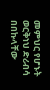መምህር የሆኑት ወርቅነህ ድሪብሳ በበኩላቸው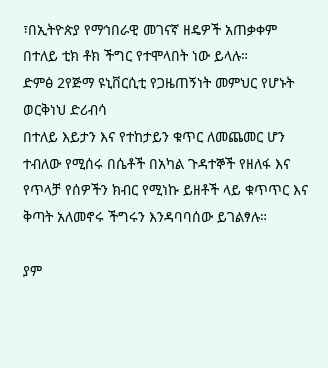፣በኢትዮጵያ የማኅበራዊ መገናኛ ዘዴዎች አጠቃቀም በተለይ ቲክ ቶክ ችግር የተሞላበት ነው ይላሉ።
ድምፅ 2የጅማ ዩኒቨርሲቲ የጋዜጠኝነት መምህር የሆኑት ወርቅነህ ድሪብሳ
በተለይ እይታን እና የተከታይን ቁጥር ለመጨመር ሆን ተብለው የሚሰሩ በሴቶች በአካል ጉዳተኞች የዘለፋ እና የጥላቻ የሰዎችን ክብር የሚነኩ ይዘቶች ላይ ቁጥጥር እና ቅጣት አለመኖሩ ችግሩን እንዳባባሰው ይገልፃሉ።

ያም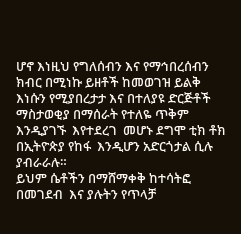ሆኖ እነዚህ የግለሰብን እና የማኅበረሰብን ክብር በሚነኩ ይዘቶች ከመወገዝ ይልቅ እነሱን የሚያበረታታ እና በተለያዩ ድርጅቶች ማስታወቂያ በማሰራት የተለዬ ጥቅም እንዲያገኙ  እየተደረገ  መሆኑ ደግሞ ቲክ ቶክ በኢትዮጵያ የከፋ  እንዲሆን አድርጎታል ሲሉ ያብራራሉ።
ይህም ሴቶችን በማሸማቀቅ ከተሳትፎ በመገደብ  እና ያሉትን የጥላቻ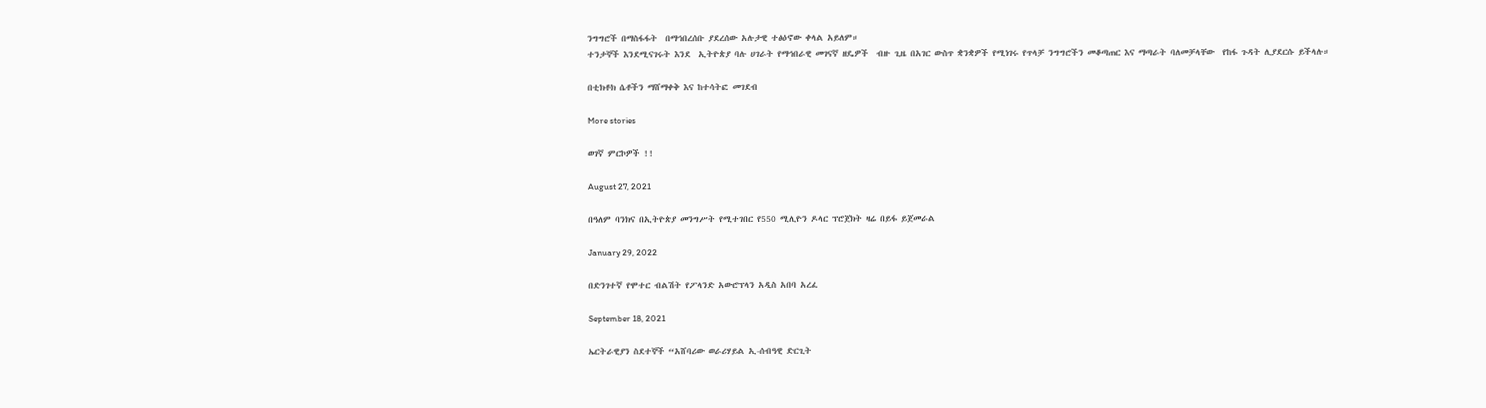ንግግሮች በማስፋፋት  በማኅበረሰቡ ያደረሰው አሉታዊ ተፅዕኖው ቀላል አይለም።
ተንታኞች እንደሚናገሩት እንደ  ኢትዮጵያ ባሉ ሀገራት የማኅበራዊ መገናኛ ዘዴዎች  ብዙ ጊዜ በአገር ውስጥ ቋንቋዎች የሚነገሩ የጥላቻ ንግግሮችን መቆጣጠር እና ማጣራት ባለመቻላቸው  የከፋ ጉዳት ሊያደርሱ ይችላሉ።

በቲክቶክ ሴቶችን ማሸማቀቅ እና ከተሳትፎ መገደብ

More stories

ወገኛ ምርኮዎች !!

August 27, 2021

በዓለም ባንክና በኢትዮጵያ መንግሥት የሚተገበር የ550 ሚሊዮን ዶላር ፕሮጀክት ዛሬ በይፋ ይጀመራል

January 29, 2022

በድንገተኛ የሞተር ብልሽት የፖላንድ አውሮፕላን አዲስ አበባ አረፈ

September 18, 2021

ኤርትራዊያን ስደተኞች “አሸባሪው ወራሪሃይል ኢ-ሰብዓዊ ድርጊት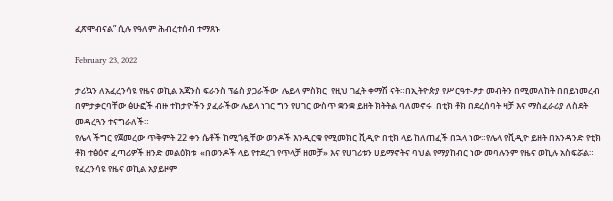ፈጽሞብናል” ሲሉ የዓለም ሕብረተሰብ ተማጸኑ

February 23, 2022

ታሪኳን ለአፈረንሳዩ የዜና ወኪል አጃንስ ፍራንስ ፕሬስ ያጋራችው  ሌይላ ምስክር  የዚህ ገፈት ቀማሽ ናት።በኢትዮጵያ የሥርዓተ-ፆታ መብትን በሚመለከት በበይነመረብ በምታቃርባቸው ፅሁፎች ብዙ ተከታዮችን ያፈራችው ሌይላ ነገር ግን የሀገር ውስጥ ቋንቋ ይዘት ክትትል ባለመኖሩ  በቲክ ቶክ በደረሰባት ዛቻ እና ማስፈራሪያ ለስደት መዳረጓን ተናግራለች።
የሌላ ችግር የጀመረው ጥቅምት 22 ቀን ሴቶች ከሚጎዷቸው ወንዶች እንዲርቁ የሚመክር ቪዲዮ በቲክ ላይ ከለጠፈች በኋላ ነው።የሌላ የቪዲዮ ይዘት በአንዳንድ የቲክ ቶክ ተፅዕኖ ፈጣሪዎች ዘንድ መልዕክቱ  «በወንዶች ላይ የተደረገ የጥላቻ ዘመቻ» እና የሀገሪቱን ሀይማኖትና ባህል የማያከብር ነው መባሉንም የዜና ወኪሉ አስፍሯል። የፈረንሳዩ የዜና ወኪል አያይዞም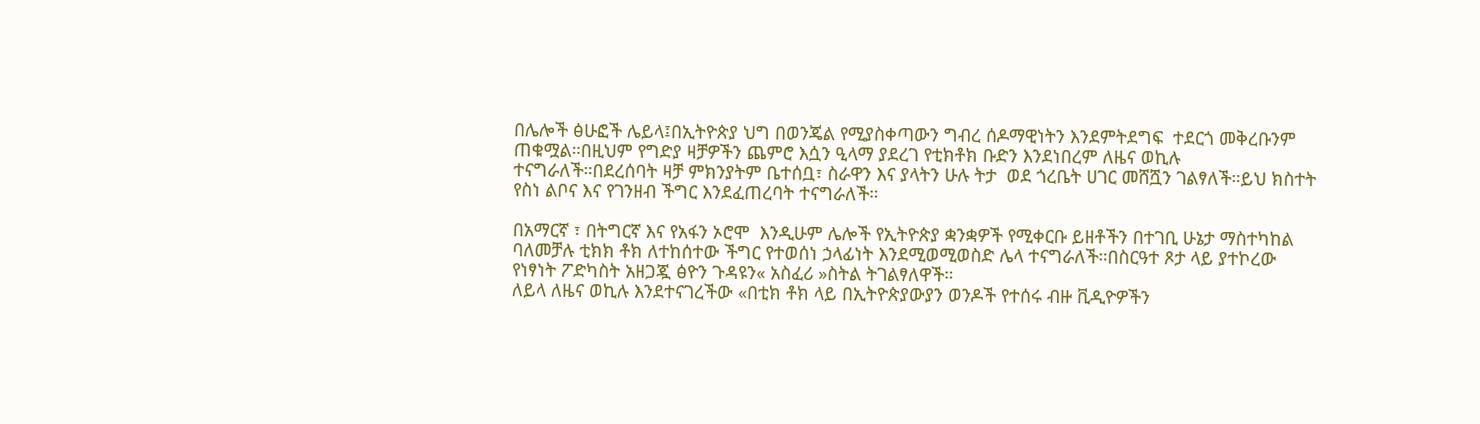በሌሎች ፅሁፎች ሌይላ፤በኢትዮጵያ ህግ በወንጄል የሚያስቀጣውን ግብረ ሰዶማዊነትን እንደምትደግፍ  ተደርጎ መቅረቡንም ጠቁሟል።በዚህም የግድያ ዛቻዎችን ጨምሮ እሷን ዒላማ ያደረገ የቲክቶክ ቡድን እንደነበረም ለዜና ወኪሉ ተናግራለች።በደረሰባት ዛቻ ምክንያትም ቤተሰቧ፣ ስራዋን እና ያላትን ሁሉ ትታ  ወደ ጎረቤት ሀገር መሸሿን ገልፃለች።ይህ ክስተት የስነ ልቦና እና የገንዘብ ችግር እንደፈጠረባት ተናግራለች።

በአማርኛ ፣ በትግርኛ እና የአፋን ኦሮሞ  እንዲሁም ሌሎች የኢትዮጵያ ቋንቋዎች የሚቀርቡ ይዘቶችን በተገቢ ሁኔታ ማስተካከል ባለመቻሉ ቲክክ ቶክ ለተከሰተው ችግር የተወሰነ ኃላፊነት እንደሚወሚወስድ ሌላ ተናግራለች።በስርዓተ ጾታ ላይ ያተኮረው የነፃነት ፖድካስት አዘጋጇ ፅዮን ጉዳዩን« አስፈሪ »ስትል ትገልፃለዋች።
ለይላ ለዜና ወኪሉ እንደተናገረችው «በቲክ ቶክ ላይ በኢትዮጵያውያን ወንዶች የተሰሩ ብዙ ቪዲዮዎችን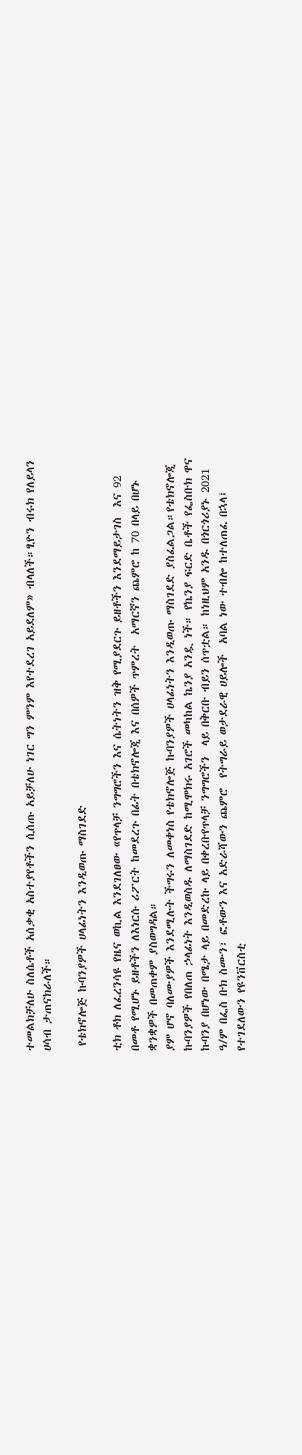ተመልክቻለሁ ስለሴቶች አሰቃቂ አስተያየቶችን ሲሰጡ አይቻለሁ ነገር ግን ምንም እየተደረገ አይደለም» ብላለች።ፂዮን ብሩክ የለይላን ሀሳብ ታጠናክራለች።

 የቴክኖሎጅ ኩባንያዎች ሀላፊነትን እንዲወጡ ማስገደድ

ቲክ ቶክ ለፈረንሳዩ የዜና ወኪል እንደገለፀው «የጥላቻ ንግግሮችን እና ሴትነትን ዝቅ የሚያደርጉ ይዘቶችን እንደማይታገስ  እና 92 በመቶ የሚሆኑ ይዘቶችን ለእነርሱ ሪፖርት ከመደረጉ በፊት በቴክኖሎጂ እና በሰዎች ጥምረት  አማርኛን ጨምሮ ከ 70 በላይ በሆኑ ቋንቋዎች በመጠቀም ያስወግዳል።
ያም ሆኖ ባለሙያዎች እንደሚሉት ችግሩን ለመቀነስ የቴክኖሎጅ ኩባንያዎች ሀላፊነትን እንዲወጡ ማስገደድ ያስፈልጋል።የቴክኖሎጂ ኩባንያዎች የበለጠ ኃላፊነት እንዲወስዱ ለማስገደድ ከሚሞክሩ አገሮች መካከል ኬንያ አንዷ ነች። የኬንያ ፍርድ ቤቶች የፌስቡክ ዋና ኩባንያ በሆነው በሜታ ላይ በመድረኩ ላይ በቀረቡየጥላቻ ንግግሮችን  ላይ በቅርቡ ብይን ሰጥቷል። ከነዚህም አንዱ በጎርጎሪያኑ 2021 ዓ/ም በፌስ ቡክ ስሙን፣ ፎቶውን እና አድራሻውን ጨምሮ  የትግራይ ወታደራዊ ሀይሎች  አባል ነው ተብሎ ከተለጠፈ በኋላ፤ የተገደለውን የዩንቨርስቲ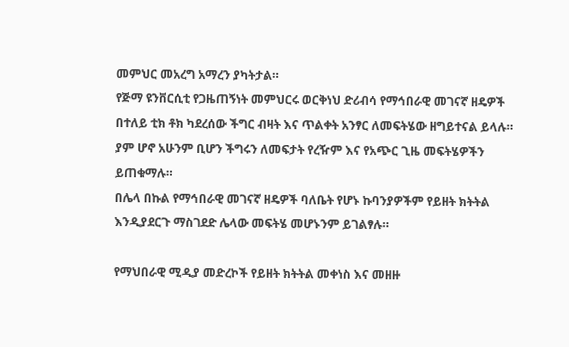መምህር መአረግ አማረን ያካትታል።
የጅማ ዩንቨርሲቲ የጋዜጠኝነት መምህርሩ ወርቅነህ ድሪብሳ የማኅበራዊ መገናኛ ዘዴዎች  በተለይ ቲክ ቶክ ካደረሰው ችግር ብዛት እና ጥልቀት አንፃር ለመፍትሄው ዘግይተናል ይላሉ። ያም ሆኖ አሁንም ቢሆን ችግሩን ለመፍታት የረዥም እና የአጭር ጊዜ መፍትሄዎችን ይጠቁማሉ።
በሌላ በኩል የማኅበራዊ መገናኛ ዘዴዎች ባለቤት የሆኑ ኩባንያዎችም የይዘት ክትትል እንዲያደርጉ ማስገደድ ሌላው መፍትሄ መሆኑንም ይገልፃሉ።

የማህበራዊ ሚዲያ መድረኮች የይዘት ክትትል መቀነስ እና መዘዙ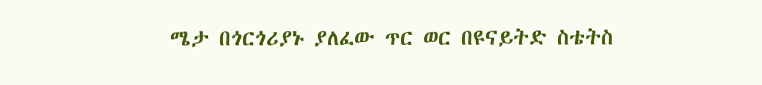ሜታ በጎርጎሪያኑ ያለፈው ጥር ወር በዩናይትድ ስቴትስ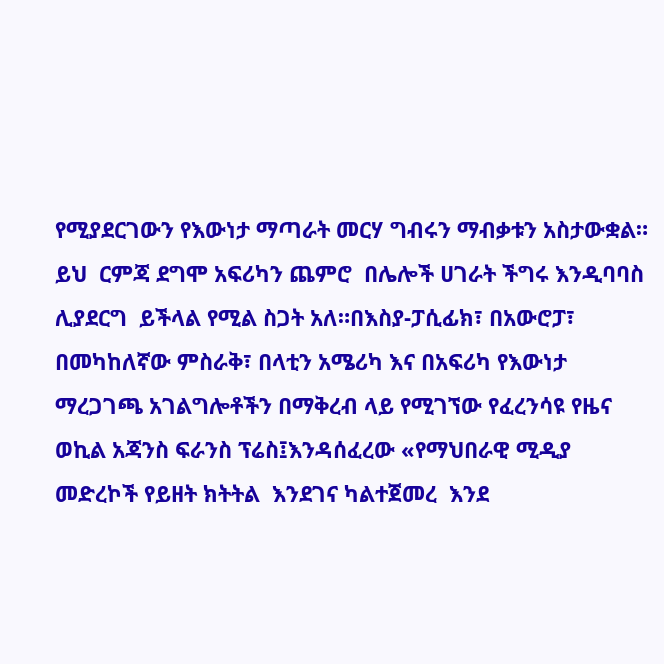የሚያደርገውን የእውነታ ማጣራት መርሃ ግብሩን ማብቃቱን አስታውቋል። ይህ  ርምጃ ደግሞ አፍሪካን ጨምሮ  በሌሎች ሀገራት ችግሩ እንዲባባስ ሊያደርግ  ይችላል የሚል ስጋት አለ።በእስያ-ፓሲፊክ፣ በአውሮፓ፣ በመካከለኛው ምስራቅ፣ በላቲን አሜሪካ እና በአፍሪካ የእውነታ ማረጋገጫ አገልግሎቶችን በማቅረብ ላይ የሚገኘው የፈረንሳዩ የዜና ወኪል አጃንስ ፍራንስ ፕሬስ፤እንዳሰፈረው «የማህበራዊ ሚዲያ መድረኮች የይዘት ክትትል  እንደገና ካልተጀመረ  እንደ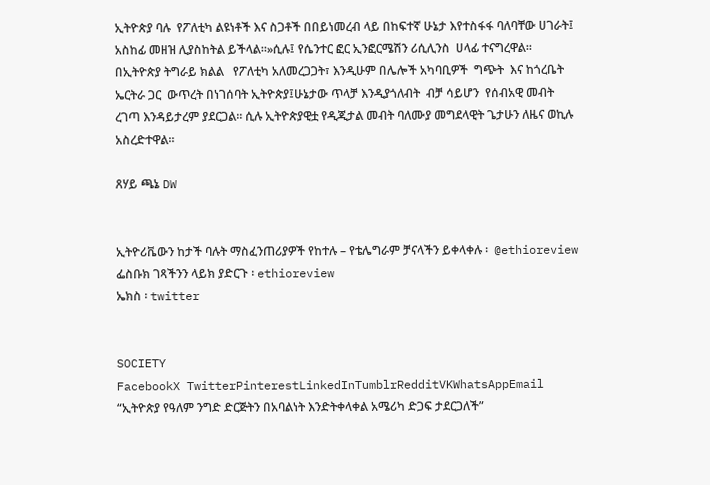ኢትዮጵያ ባሉ  የፖለቲካ ልዩነቶች እና ስጋቶች በበይነመረብ ላይ በከፍተኛ ሁኔታ እየተስፋፋ ባለባቸው ሀገራት፤ አስከፊ መዘዝ ሊያስከትል ይችላል።»ሲሉ፤ የሴንተር ፎር ኢንፎርሜሽን ሪሲሊንስ  ሀላፊ ተናግረዋል።
በኢትዮጵያ ትግራይ ክልል   የፖለቲካ አለመረጋጋት፣ እንዲሁም በሌሎች አካባቢዎች  ግጭት  እና ከጎረቤት ኤርትራ ጋር  ውጥረት በነገሰባት ኢትዮጵያ፤ሁኔታው ጥላቻ እንዲያጎለብት  ብቻ ሳይሆን  የሰብአዊ መብት ረገጣ እንዳይታረም ያደርጋል። ሲሉ ኢትዮጵያዊቷ የዲጂታል መብት ባለሙያ መግደላዊት ጌታሁን ለዜና ወኪሉ አስረድተዋል።

ጸሃይ ጫኔ DW


ኢትዮሪቬውን ከታች ባሉት ማስፈንጠሪያዎች የከተሉ – የቴሌግራም ቻናላችን ይቀላቀሉ ፡  @ethioreview
ፌስቡክ ገጻችንን ላይክ ያድርጉ ፡ ethioreview
ኤክስ ፡ twitter


SOCIETY
FacebookX TwitterPinterestLinkedInTumblrRedditVKWhatsAppEmail
“ኢትዮጵያ የዓለም ንግድ ድርጅትን በአባልነት እንድትቀላቀል አሜሪካ ድጋፍ ታደርጋለች”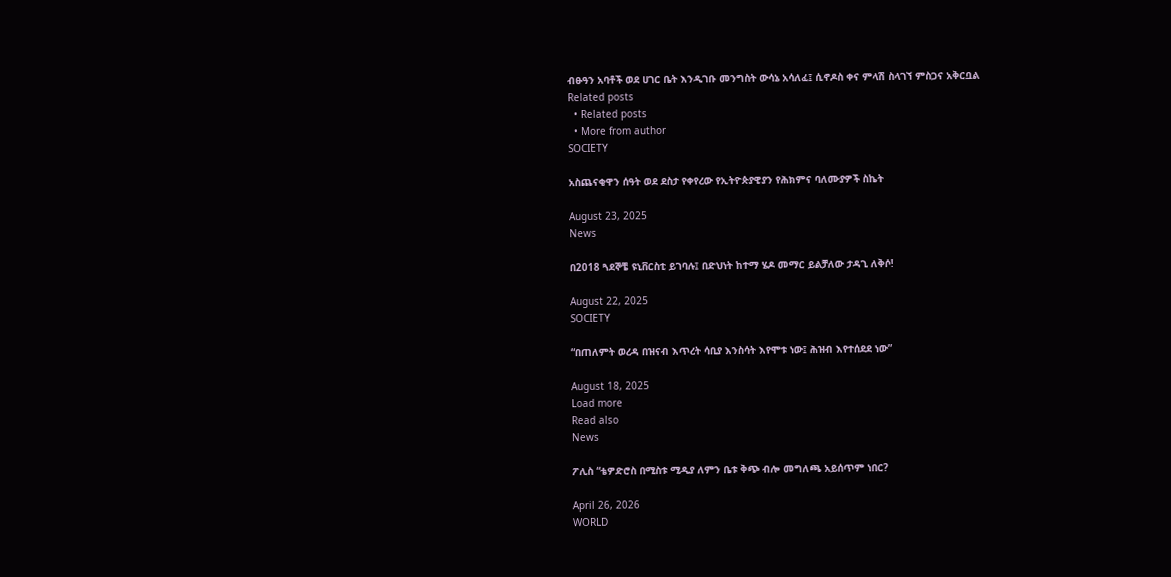ብፁዓን አባቶች ወደ ሀገር ቤት እንዲገቡ መንግስት ውሳኔ አሳለፈ፤ ሲኖዶስ ቀና ምላሽ ስላገኘ ምስጋና አቅርቧል
Related posts
  • Related posts
  • More from author
SOCIETY

አስጨናቂዋን ሰዓት ወደ ደስታ የቀየረው የኢትዮጵያዊያን የሕክምና ባለሙያዎች ስኬት

August 23, 2025
News

በ2018 ጓደኞቼ ዩኒቨርስቲ ይገባሉ፤ በድህነት ከተማ ሄዶ መማር ይልቻለው ታዳጊ ለቅሶ!

August 22, 2025
SOCIETY

“በጠለምት ወረዳ በዝናብ እጥረት ሳቢያ እንስሳት እየሞቱ ነው፤ ሕዝብ እየተሰደደ ነው”

August 18, 2025
Load more
Read also
News

ፖሊስ “ቴዎድሮስ በሚስቱ ሚዲያ ለምን ቤቱ ቅጭ ብሎ መግለጫ አይሰጥም ነበር?

April 26, 2026
WORLD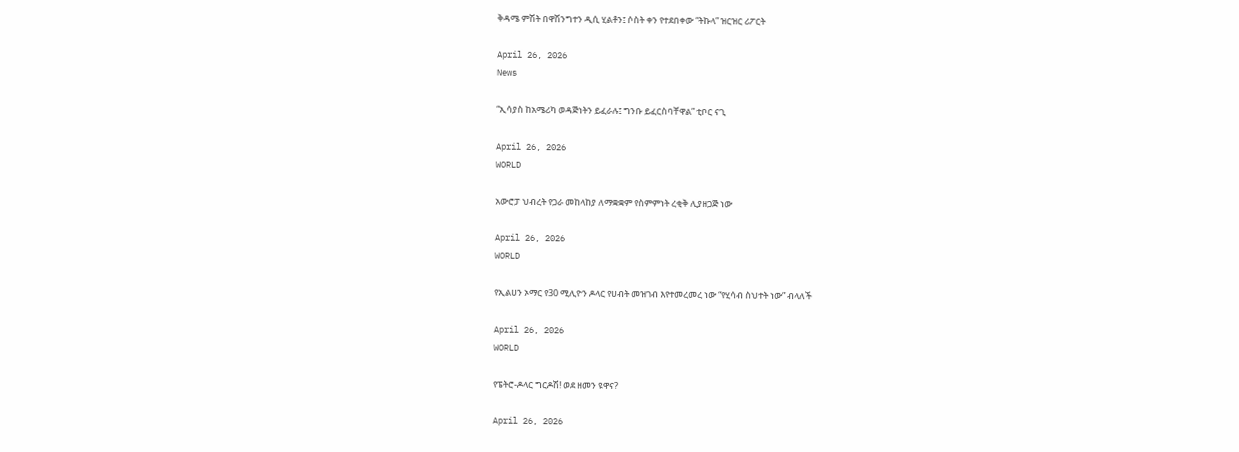ቅዳሜ ምሽት በዋሽንግተን ዲሲ ሂልቶን፤ ሶስት ቀን የተደበቀው “ትኩላ” ዝርዝር ሪፖርት

April 26, 2026
News

“ኢሳያስ ከአሜሪካ ወዳጅነትን ይፈራሉ፤ ግንቡ ይፈርስባቸዋል” ቲቦር ናጊ

April 26, 2026
WORLD

አውሮፓ ህብረት የጋራ መከላከያ ለማቋቋም የስምምነት ረቂቅ ሊያዘጋጅ ነው

April 26, 2026
WORLD

የኢልሀን ኦማር የ30 ሚሊዮን ዶላር የሀብት መዝገብ እየተመረመረ ነው “የሂሳብ ስህተት ነው” ብላለች

April 26, 2026
WORLD

የፔትሮ-ዶላር ግርዶሽ! ወደ ዘመን ዩዋና?

April 26, 2026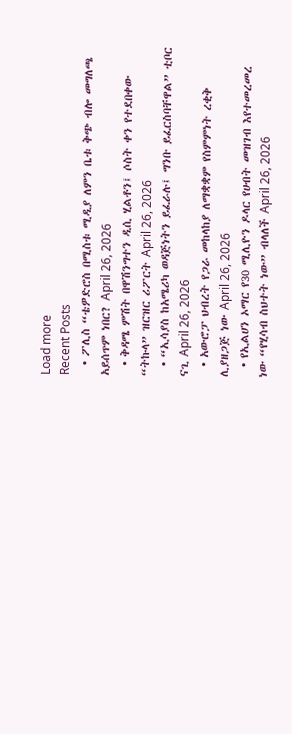Load more
Recent Posts
  • ፖሊስ “ቴዎድሮስ በሚስቱ ሚዲያ ለምን ቤቱ ቅጭ ብሎ መግለጫ አይሰጥም ነበር? April 26, 2026
  • ቅዳሜ ምሽት በዋሽንግተን ዲሲ ሂልቶን፤ ሶስት ቀን የተደበቀው “ትኩላ” ዝርዝር ሪፖርት April 26, 2026
  • “ኢሳያስ ከአሜሪካ ወዳጅነትን ይፈራሉ፤ ግንቡ ይፈርስባቸዋል” ቲቦር ናጊ April 26, 2026
  • አውሮፓ ህብረት የጋራ መከላከያ ለማቋቋም የስምምነት ረቂቅ ሊያዘጋጅ ነው April 26, 2026
  • የኢልሀን ኦማር የ30 ሚሊዮን ዶላር የሀብት መዝገብ እየተመረመረ ነው “የሂሳብ ስህተት ነው” ብላለች April 26, 2026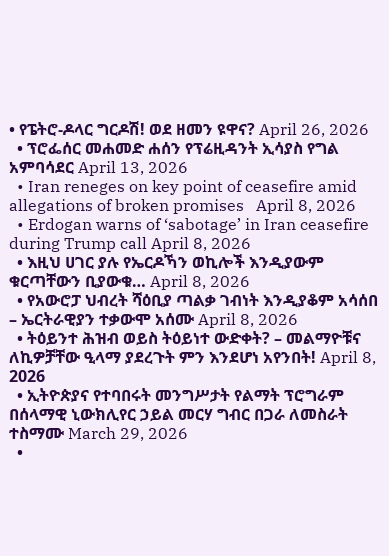• የፔትሮ-ዶላር ግርዶሽ! ወደ ዘመን ዩዋና? April 26, 2026
  • ፕሮፌሰር መሐመድ ሐሰን የፕሬዚዳንት ኢሳያስ የግል አምባሳደር April 13, 2026
  • Iran reneges on key point of ceasefire amid allegations of broken promises   April 8, 2026
  • Erdogan warns of ‘sabotage’ in Iran ceasefire during Trump call April 8, 2026
  • እዚህ ሀገር ያሉ የኤርዶኻን ወኪሎች እንዲያውም ቁርጣቸውን ቢያውቁ… April 8, 2026
  • የአውሮፓ ህብረት ሻዕቢያ ጣልቃ ገብነት እንዲያቆም አሳሰበ – ኤርትራዊያን ተቃውሞ አሰሙ April 8, 2026
  • ትዕይንተ ሕዝብ ወይስ ትዕይነተ ውድቀት? – መልማዮቹና ለኪዎቻቸው ዒላማ ያደረጉት ምን እንደሆነ አየንበት! April 8, 2026
  • ኢትዮጵያና የተባበሩት መንግሥታት የልማት ፕሮግራም በሰላማዊ ኒውክሊየር ኃይል መርሃ ግብር በጋራ ለመስራት ተስማሙ March 29, 2026
  •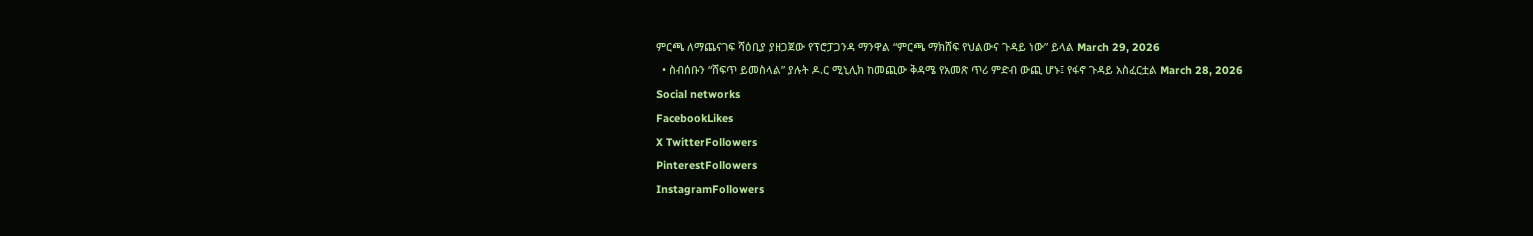ምርጫ ለማጨናገፍ ሻዕቢያ ያዘጋጀው የፕሮፓጋንዳ ማንዋል “ምርጫ ማክሸፍ የህልውና ጉዳይ ነው” ይላል March 29, 2026
  • ስብሰቡን “ሸፍጥ ይመስላል” ያሉት ዶ.ር ሚኒሊክ ከመጪው ቅዳሜ የአመጽ ጥሪ ምድብ ውጪ ሆኑ፤ የፋኖ ጉዳይ አስፈርቷል March 28, 2026
Social networks
FacebookLikes
X TwitterFollowers
PinterestFollowers
InstagramFollowers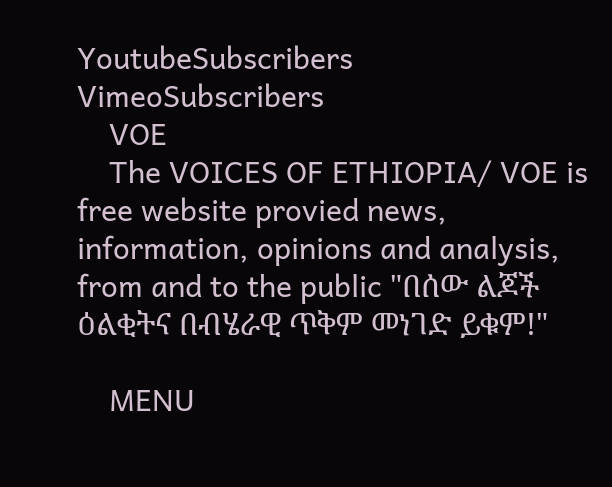YoutubeSubscribers
VimeoSubscribers
    VOE
    The VOICES OF ETHIOPIA/ VOE is free website provied news, information, opinions and analysis, from and to the public "በሰው ልጆች ዕልቂትና በብሄራዊ ጥቅም መነገድ ይቁም!"

    MENU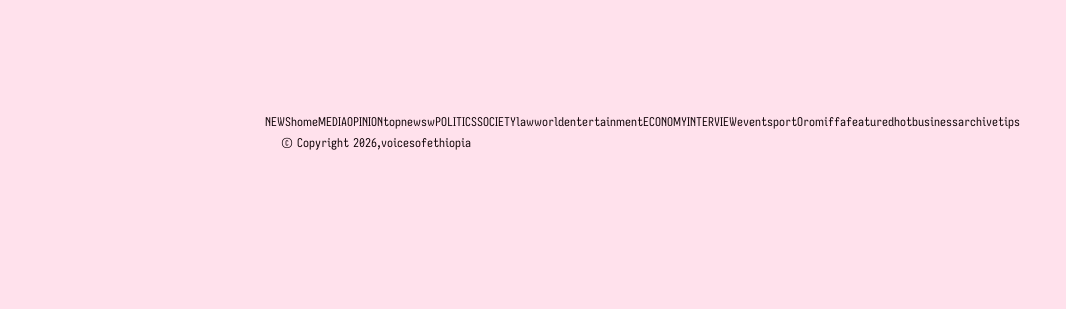NEWShomeMEDIAOPINIONtopnewswPOLITICSSOCIETYlawworldentertainmentECONOMYINTERVIEWeventsportOromiffafeaturedhotbusinessarchivetips
    © Copyright 2026,voicesofethiopia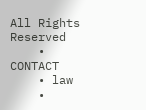All Rights Reserved
    • CONTACT
    • law
    •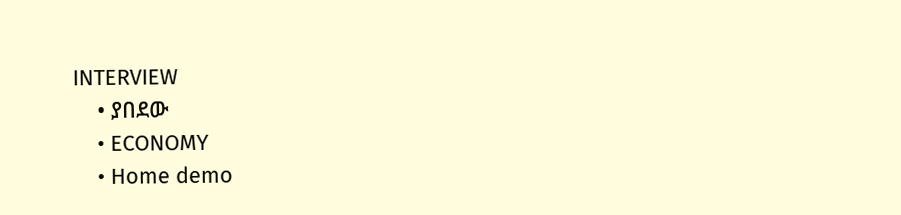INTERVIEW
    • ያበደው
    • ECONOMY
    • Home demo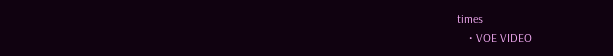times
    • VOE VIDEO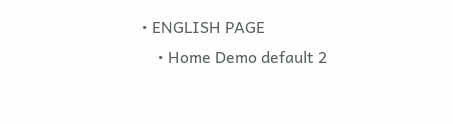• ENGLISH PAGE
    • Home Demo default 2